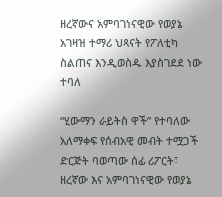ዘረኛውና አምባገነናዊው የወያኔ አገዛዝ ተማሪ ህጻናት የፖለቲካ ስልጠና እንዲወስዱ እያስገደደ ነው ተባለ

“ሂውማን ራይትስ ዋች” የተባለው አለማቀፍ የሰብአዊ መብት ተሟጋች ድርጅት ባወጣው ሰፊ ሪፖርት፣ ዘረኛው እና አምባገነናዊው የወያኔ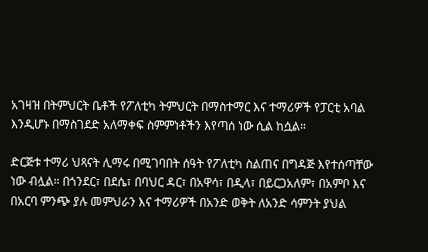አገዛዝ በትምህርት ቤቶች የፖለቲካ ትምህርት በማስተማር እና ተማሪዎች የፓርቲ አባል እንዲሆኑ በማስገደድ አለማቀፍ ስምምነቶችን እየጣሰ ነው ሲል ከሷል።

ድርጅቱ ተማሪ ህጻናት ሊማሩ በሚገባበት ሰዓት የፖለቲካ ስልጠና በግዳጅ እየተሰጣቸው ነው ብሏል። በጎንደር፣ በደሴ፣ በባህር ዳር፣ በአዋሳ፣ በዲላ፣ በይርጋአለም፣ በአምቦ እና በአርባ ምንጭ ያሉ መምህራን እና ተማሪዎች በአንድ ወቅት ለአንድ ሳምንት ያህል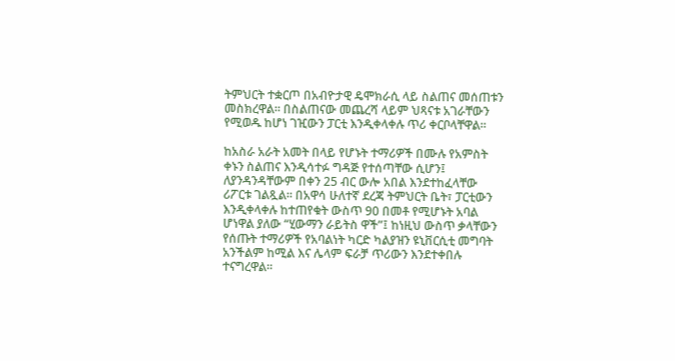ትምህርት ተቋርጦ በአብዮታዊ ዴሞክራሲ ላይ ስልጠና መሰጠቱን መስክረዋል። በስልጠናው መጨረሻ ላይም ህጻናቱ አገራቸውን የሚወዱ ከሆነ ገዢውን ፓርቲ እንዲቀላቀሉ ጥሪ ቀርቦላቸዋል።

ከአስራ አራት አመት በላይ የሆኑት ተማሪዎች በሙሉ የአምስት ቀኑን ስልጠና እንዲሳተፉ ግዳጅ የተሰጣቸው ሲሆን፤ ለያንዳንዳቸውም በቀን 25 ብር ውሎ አበል እንደተከፈላቸው ሪፖርቱ ገልጿል። በአዋሳ ሁለተኛ ደረጃ ትምህርት ቤት፣ ፓርቲውን እንዲቀላቀሉ ከተጠየቁት ውስጥ 90 በመቶ የሚሆኑት አባል ሆነዋል ያለው “ሂውማን ራይትስ ዋች”፤ ከነዚህ ውስጥ ቃላቸውን የሰጡት ተማሪዎች የአባልነት ካርድ ካልያዝን ዩኒቨርሲቲ መግባት አንችልም ከሚል እና ሌላም ፍራቻ ጥሪውን እንደተቀበሉ ተናግረዋል።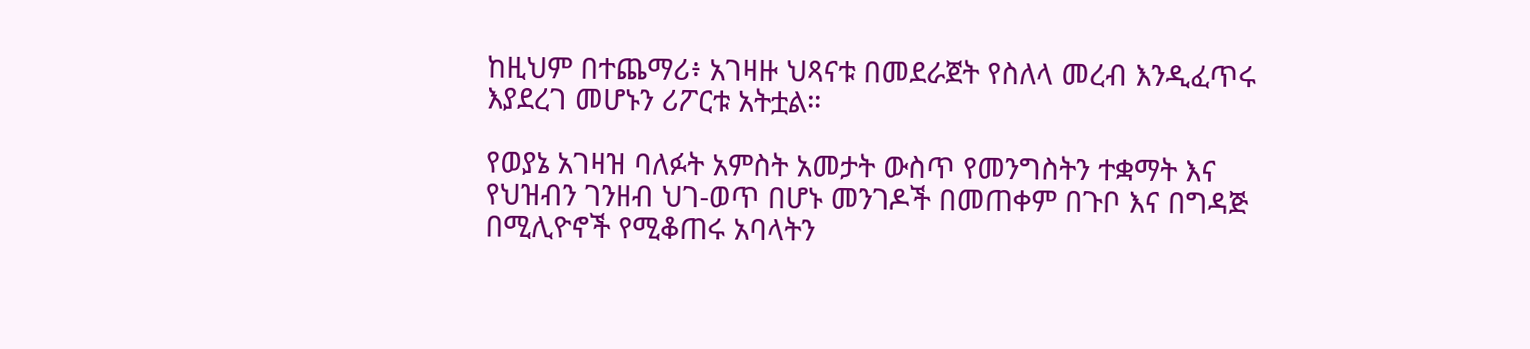ከዚህም በተጨማሪ፥ አገዛዙ ህጻናቱ በመደራጀት የስለላ መረብ እንዲፈጥሩ እያደረገ መሆኑን ሪፖርቱ አትቷል።

የወያኔ አገዛዝ ባለፉት አምስት አመታት ውስጥ የመንግስትን ተቋማት እና የህዝብን ገንዘብ ህገ-ወጥ በሆኑ መንገዶች በመጠቀም በጉቦ እና በግዳጅ በሚሊዮኖች የሚቆጠሩ አባላትን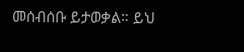መሰብሰቡ ይታወቃል። ይህ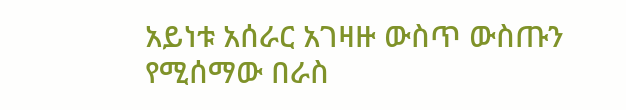አይነቱ አሰራር አገዛዙ ውስጥ ውስጡን የሚሰማው በራስ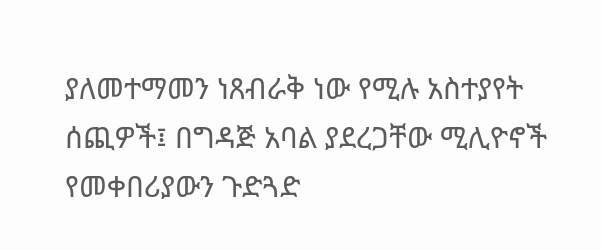ያለመተማመን ነጸብራቅ ነው የሚሉ አስተያየት ሰጪዎች፤ በግዳጅ አባል ያደረጋቸው ሚሊዮኖች የመቀበሪያውን ጉድጓድ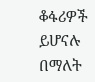ቆፋሪዎች ይሆናሉ በማለት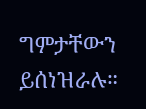ግምታቸውን ይሰነዝራሉ።